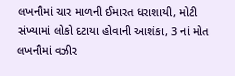લખનૌમાં ચાર માળની ઈમારત ધરાશાયી, મોટી સંખ્યામાં લોકો દટાયા હોવાની આશંકા, 3 નાં મોત
લખનૌમાં વઝીર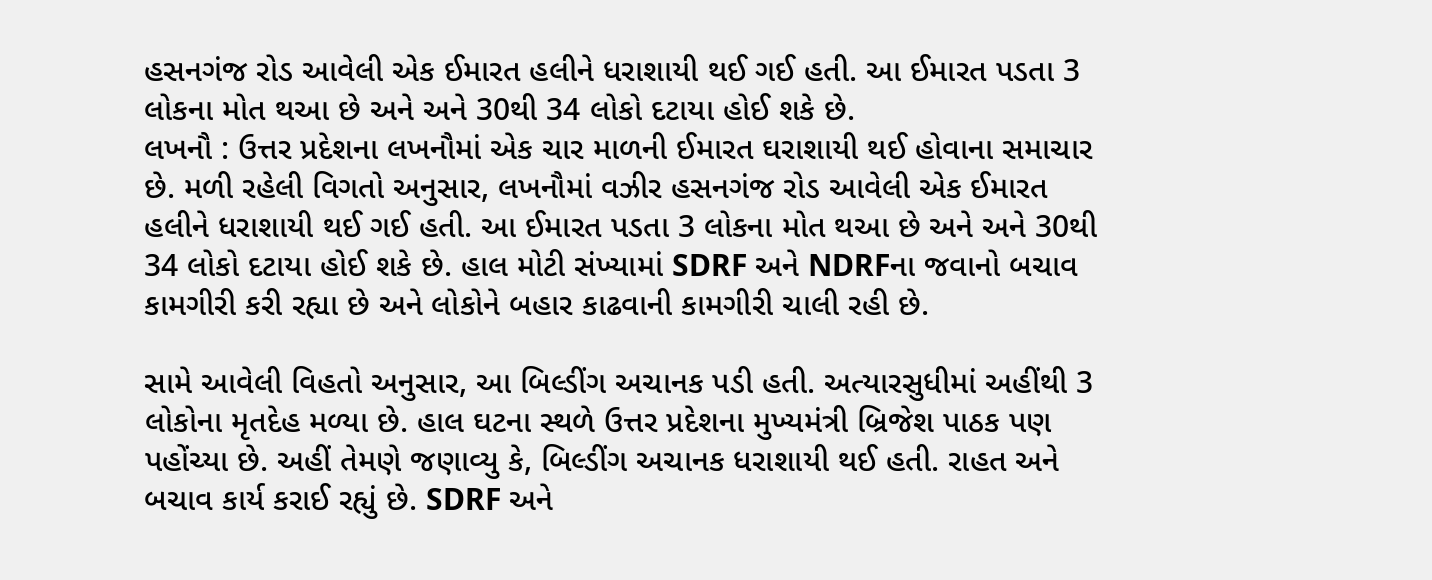હસનગંજ રોડ આવેલી એક ઈમારત હલીને ધરાશાયી થઈ ગઈ હતી. આ ઈમારત પડતા 3 લોકના મોત થઆ છે અને અને 30થી 34 લોકો દટાયા હોઈ શકે છે.
લખનૌ : ઉત્તર પ્રદેશના લખનૌમાં એક ચાર માળની ઈમારત ઘરાશાયી થઈ હોવાના સમાચાર છે. મળી રહેલી વિગતો અનુસાર, લખનૌમાં વઝીર હસનગંજ રોડ આવેલી એક ઈમારત હલીને ધરાશાયી થઈ ગઈ હતી. આ ઈમારત પડતા 3 લોકના મોત થઆ છે અને અને 30થી 34 લોકો દટાયા હોઈ શકે છે. હાલ મોટી સંખ્યામાં SDRF અને NDRFના જવાનો બચાવ કામગીરી કરી રહ્યા છે અને લોકોને બહાર કાઢવાની કામગીરી ચાલી રહી છે.

સામે આવેલી વિહતો અનુસાર, આ બિલ્ડીંગ અચાનક પડી હતી. અત્યારસુધીમાં અહીંથી 3 લોકોના મૃતદેહ મળ્યા છે. હાલ ઘટના સ્થળે ઉત્તર પ્રદેશના મુખ્યમંત્રી બ્રિજેશ પાઠક પણ પહોંચ્યા છે. અહીં તેમણે જણાવ્યુ કે, બિલ્ડીંગ અચાનક ધરાશાયી થઈ હતી. રાહત અને બચાવ કાર્ય કરાઈ રહ્યું છે. SDRF અને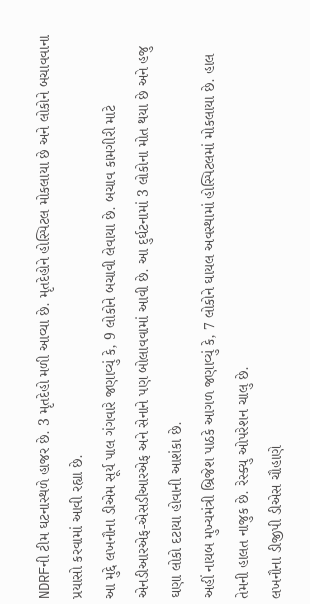NDRFની ટીમ ઘટનાસ્થળે હાજર છે. 3 મૃતદેહો મળી આવ્યા છે. મૃતદેહોને હોસ્પિટલ મોકલાયા છે અને લોકોને બચાવવાના પ્રયાસો કરવામાં આવી રહ્યા છે.
આ મુદ્દે લખનૌના ડીએમ સૂર્ય પાલ ગંગવારે જણાવ્યું કે, 9 લોકોને બચાવી લેવાયા છે. બચાવ કામગીરી માટે એનડીઆરએફ-એસડીઆરએફ અને સેનાને પણ બોલાવવામાં આવી છે. આ દુર્ઘટનામાં 3 લોકોના મોત થયા છે અને હજુ ઘણા લોકો દટાયા હોવાની આશંકા છે.
અહીં નાયબ મુખ્યમંત્રી બ્રિજેશ પાઠકે આગળ જણાવ્યું કે, 7 લોકોને ઘાયલ અવસ્થામાં હોસ્પિટલમાં મોકલાયા છે. હાલ તેમની હાલત નાજુક છે. રેસ્ક્યુ ઓપરેશન ચાલુ છે.
લખનૌના ડીજીપી ડીએસ ચૌહાણે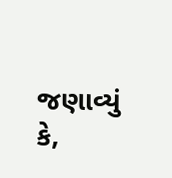જણાવ્યું કે,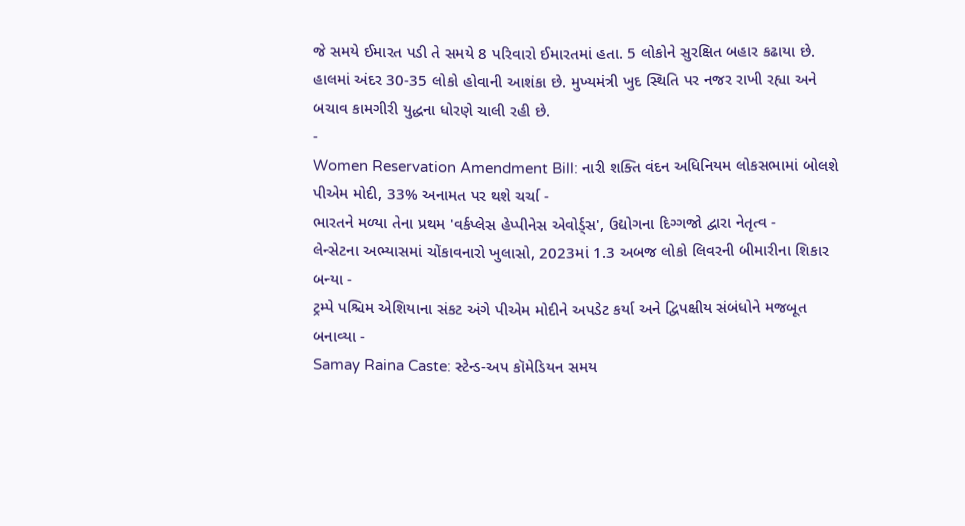જે સમયે ઈમારત પડી તે સમયે 8 પરિવારો ઈમારતમાં હતા. 5 લોકોને સુરક્ષિત બહાર કઢાયા છે. હાલમાં અંદર 30-35 લોકો હોવાની આશંકા છે. મુખ્યમંત્રી ખુદ સ્થિતિ પર નજર રાખી રહ્યા અને બચાવ કામગીરી યુદ્ધના ધોરણે ચાલી રહી છે.
-
Women Reservation Amendment Bill: નારી શક્તિ વંદન અધિનિયમ લોકસભામાં બોલશે પીએમ મોદી, 33% અનામત પર થશે ચર્ચા -
ભારતને મળ્યા તેના પ્રથમ 'વર્કપ્લેસ હેપ્પીનેસ એવોર્ડ્સ', ઉદ્યોગના દિગ્ગજો દ્વારા નેતૃત્વ -
લેન્સેટના અભ્યાસમાં ચોંકાવનારો ખુલાસો, 2023માં 1.3 અબજ લોકો લિવરની બીમારીના શિકાર બન્યા -
ટ્રમ્પે પશ્ચિમ એશિયાના સંકટ અંગે પીએમ મોદીને અપડેટ કર્યા અને દ્વિપક્ષીય સંબંધોને મજબૂત બનાવ્યા -
Samay Raina Caste: સ્ટેન્ડ-અપ કૉમેડિયન સમય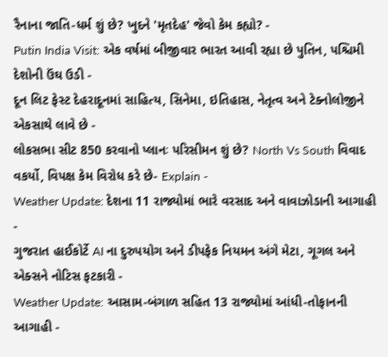રૈનાના જાતિ-ધર્મ શું છે? ખુદને 'મૃતદેહ' જેવો કેમ કહ્યો? -
Putin India Visit: એક વર્ષમાં બીજીવાર ભારત આવી રહ્યા છે પુતિન, પશ્ચિમી દેશોની ઉંઘ ઉડી -
દૂન લિટ ફેસ્ટ દેહરાદૂનમાં સાહિત્ય, સિનેમા, ઇતિહાસ, નેતૃત્વ અને ટેક્નોલોજીને એકસાથે લાવે છે -
લોકસભા સીટ 850 કરવાનો પ્લાનઃ પરિસીમન શું છે? North Vs South વિવાદ વકર્યો, વિપક્ષ કેમ વિરોધ કરે છે- Explain -
Weather Update: દેશના 11 રાજ્યોમાં ભારે વરસાદ અને વાવાઝોડાની આગાહી -
ગુજરાત હાઈકોર્ટે AI ના દુરુપયોગ અને ડીપફેક નિયમન અંગે મેટા, ગૂગલ અને એક્સને નોટિસ ફટકારી -
Weather Update: આસામ-બંગાળ સહિત 13 રાજ્યોમાં આંધી-તોફાનની આગાહી -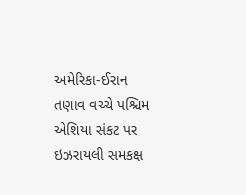અમેરિકા-ઈરાન તણાવ વચ્ચે પશ્ચિમ એશિયા સંકટ પર ઇઝરાયલી સમકક્ષ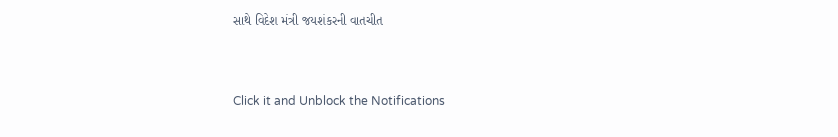સાથે વિદેશ મંત્રી જયશંકરની વાતચીત



Click it and Unblock the Notifications